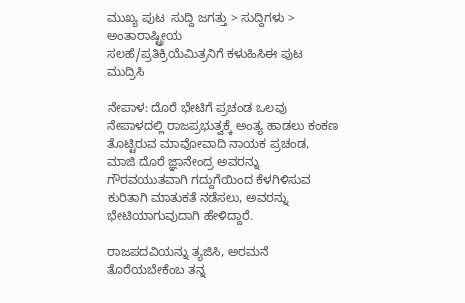ಮುಖ್ಯ ಪುಟ  ಸುದ್ದಿ ಜಗತ್ತು > ಸುದ್ದಿಗಳು > ಅಂತಾರಾಷ್ಟ್ರೀಯ
ಸಲಹೆ/ಪ್ರತಿಕ್ರಿಯೆಮಿತ್ರನಿಗೆ ಕಳುಹಿಸಿಈ ಪುಟ ಮುದ್ರಿಸಿ

ನೇಪಾಳ: ದೊರೆ ಭೇಟಿಗೆ ಪ್ರಚಂಡ ಒಲವು
ನೇಪಾಳದಲ್ಲಿ ರಾಜಪ್ರಭುತ್ವಕ್ಕೆ ಅಂತ್ಯ ಹಾಡಲು ಕಂಕಣ ತೊಟ್ಟಿರುವ ಮಾವೋವಾದಿ ನಾಯಕ ಪ್ರಚಂಡ, ಮಾಜಿ ದೊರೆ ಜ್ಞಾನೇಂದ್ರ ಅವರನ್ನು ಗೌರವಯುತವಾಗಿ ಗದ್ದುಗೆಯಿಂದ ಕೆಳಗಿಳಿಸುವ ಕುರಿತಾಗಿ ಮಾತುಕತೆ ನಡೆಸಲು, ಅವರನ್ನು ಭೇಟಿಯಾಗುವುದಾಗಿ ಹೇಳಿದ್ದಾರೆ.

ರಾಜಪದವಿಯನ್ನು ತ್ಯಜಿಸಿ, ಅರಮನೆ ತೊರೆಯಬೇಕೆಂಬ ತನ್ನ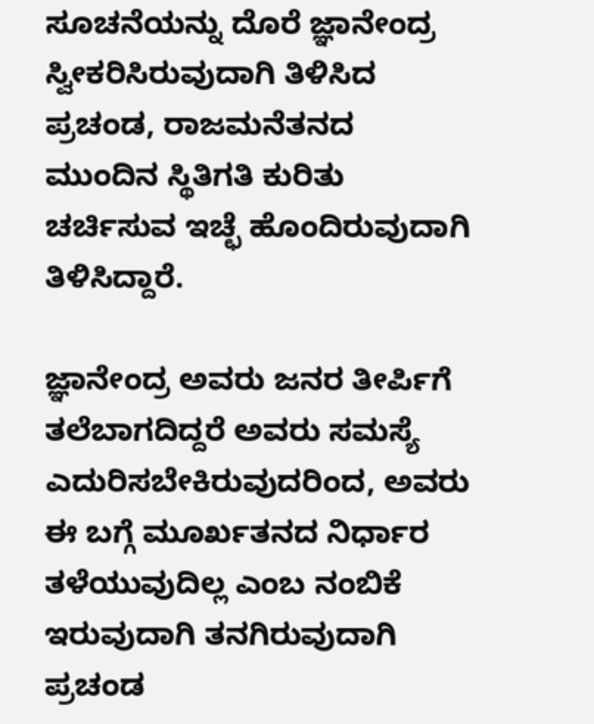ಸೂಚನೆಯನ್ನು ದೊರೆ ಜ್ಞಾನೇಂದ್ರ ಸ್ವೀಕರಿಸಿರುವುದಾಗಿ ತಿಳಿಸಿದ ಪ್ರಚಂಡ, ರಾಜಮನೆತನದ ಮುಂದಿನ ಸ್ಥಿತಿಗತಿ ಕುರಿತು ಚರ್ಚಿಸುವ ಇಚ್ಛೆ ಹೊಂದಿರುವುದಾಗಿ ತಿಳಿಸಿದ್ದಾರೆ.

ಜ್ಞಾನೇಂದ್ರ ಅವರು ಜನರ ತೀರ್ಪಿಗೆ ತಲೆಬಾಗದಿದ್ದರೆ ಅವರು ಸಮಸ್ಯೆ ಎದುರಿಸಬೇಕಿರುವುದರಿಂದ, ಅವರು ಈ ಬಗ್ಗೆ ಮೂರ್ಖತನದ ನಿರ್ಧಾರ ತಳೆಯುವುದಿಲ್ಲ ಎಂಬ ನಂಬಿಕೆ ಇರುವುದಾಗಿ ತನಗಿರುವುದಾಗಿ ಪ್ರಚಂಡ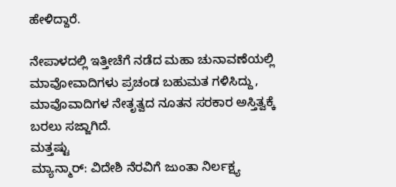ಹೇಳಿದ್ದಾರೆ.

ನೇಪಾಳದಲ್ಲಿ ಇತ್ತೀಚೆಗೆ ನಡೆದ ಮಹಾ ಚುನಾವಣೆಯಲ್ಲಿ ಮಾವೋವಾದಿಗಳು ಪ್ರಚಂಡ ಬಹುಮತ ಗಳಿಸಿದ್ದು, ಮಾವೊವಾದಿಗಳ ನೇತೃತ್ವದ ನೂತನ ಸರಕಾರ ಅಸ್ತಿತ್ವಕ್ಕೆ ಬರಲು ಸಜ್ಜಾಗಿದೆ.
ಮತ್ತಷ್ಟು
ಮ್ಯಾನ್ಮಾರ್: ವಿದೇಶಿ ನೆರವಿಗೆ ಜುಂತಾ ನಿರ್ಲಕ್ಷ್ಯ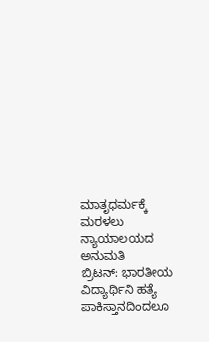ಮಾತೃಧರ್ಮಕ್ಕೆ ಮರಳಲು ನ್ಯಾಯಾಲಯದ ಅನುಮತಿ
ಬ್ರಿಟನ್‌: ಭಾರತೀಯ ವಿದ್ಯಾರ್ಥಿನಿ ಹತ್ಯೆ
ಪಾಕಿಸ್ತಾನದಿಂದಲೂ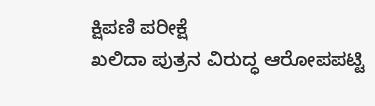ಕ್ಷಿಪಣಿ ಪರೀಕ್ಷೆ
ಖಲಿದಾ ಪುತ್ರನ ವಿರುದ್ಧ ಆರೋಪಪಟ್ಟಿ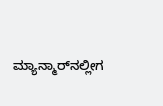ಮ್ಯಾನ್ಮಾರ್‌ನಲ್ಲೀಗ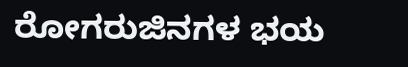ರೋಗರುಜಿನಗಳ ಭಯ